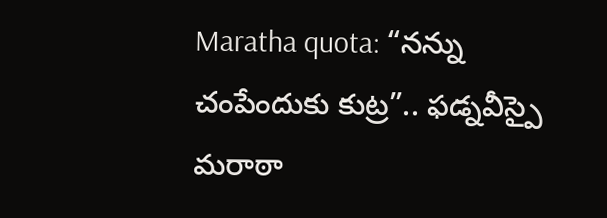Maratha quota: “నన్ను చంపేందుకు కుట్ర”.. ఫడ్నవీస్పై మరాఠా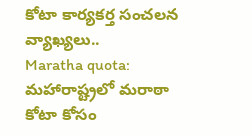కోటా కార్యకర్త సంచలన వ్యాఖ్యలు..
Maratha quota: మహారాష్ట్రలో మరాఠా కోటా కోసం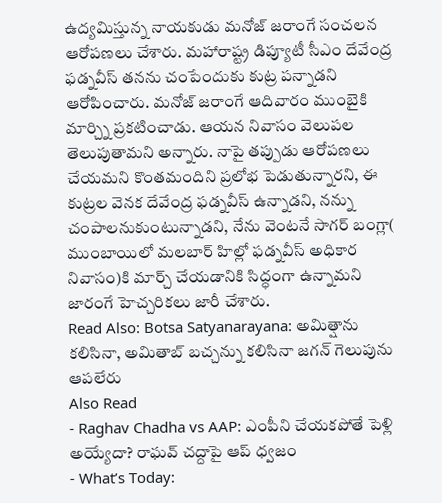ఉద్యమిస్తున్న నాయకుడు మనోజ్ జరాంగే సంచలన ఆరోపణలు చేశారు. మహారాష్ట్ర డిప్యూటీ సీఎం దేవేంద్ర ఫడ్నవీస్ తనను చంపేందుకు కుట్ర పన్నాడని ఆరోపించారు. మనోజ్ జరాంగే ఆదివారం ముంబైకి మార్చ్ని ప్రకటించాడు. ఆయన నివాసం వెలుపల తెలుపుతామని అన్నారు. నాపై తప్పుడు ఆరోపణలు చేయమని కొంతమందిని ప్రలోభ పెడుతున్నారని, ఈ కుట్రల వెనక దేవేంద్ర ఫడ్నవీస్ ఉన్నాడని, నన్ను చంపాలనుకుంటున్నాడని, నేను వెంటనే సాగర్ బంగ్లా( ముంబాయిలో మలబార్ హిల్లో ఫడ్నవీస్ అధికార నివాసం)కి మార్చ్ చేయడానికి సిద్ధంగా ఉన్నామని జారంగే హెచ్చరికలు జారీ చేశారు.
Read Also: Botsa Satyanarayana: అమిత్షాను కలిసినా, అమితాబ్ బచ్చన్ను కలిసినా జగన్ గెలుపును ఆపలేరు
Also Read
- Raghav Chadha vs AAP: ఎంపీని చేయకపోతే పెళ్లి అయ్యేదా? రాఘవ్ చద్దాపై ఆప్ ధ్వజం
- What’s Today: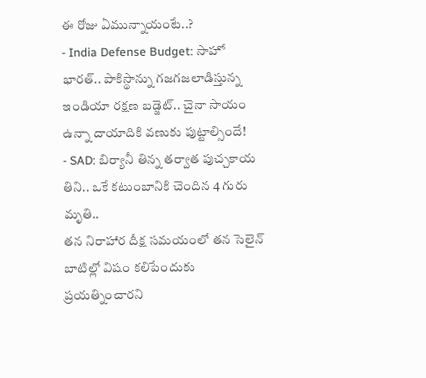ఈ రోజు ఏమున్నాయంటే..?
- India Defense Budget: సాహో భారత్.. పాకిస్థాన్ను గజగజలాడిస్తున్న ఇండియా రక్షణ బడ్జెట్.. చైనా సాయం ఉన్నా దాయాదికి వణుకు పుట్టాల్సిందే!
- SAD: బిర్యానీ తిన్న తర్వాత పుచ్చకాయ తిని.. ఒకే కటుంబానికి చెందిన 4 గురు మృతి..
తన నిరాహార దీక్ష సమయంలో తన సెలైన్ బాటిల్లో విషం కలిపేందుకు ప్రయత్నించారని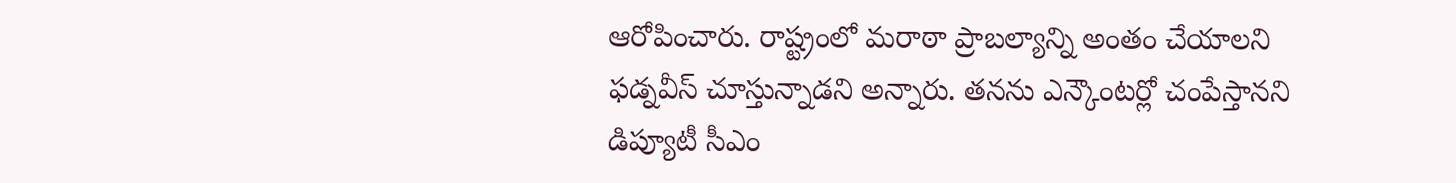ఆరోపించారు. రాష్ట్రంలో మరాఠా ప్రాబల్యాన్ని అంతం చేయాలని ఫడ్నవీస్ చూస్తున్నాడని అన్నారు. తనను ఎన్కౌంటర్లో చంపేస్తానని డిప్యూటీ సీఎం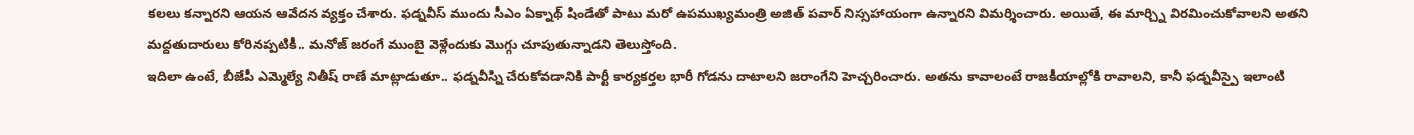కలలు కన్నారని ఆయన ఆవేదన వ్యక్తం చేశారు. ఫడ్నవీస్ ముందు సీఎం ఏక్నాథ్ షిండేతో పాటు మరో ఉపముఖ్యమంత్రి అజిత్ పవార్ నిస్సహాయంగా ఉన్నారని విమర్శించారు. అయితే, ఈ మార్చ్ని విరమించుకోవాలని అతని మద్దతుదారులు కోరినప్పటికీ.. మనోజ్ జరంగే ముంబై వెళ్లేందుకు మొగ్గు చూపుతున్నాడని తెలుస్తోంది.
ఇదిలా ఉంటే, బీజేపీ ఎమ్మెల్యే నితీష్ రాణే మాట్లాడుతూ.. ఫడ్నవీస్ని చేరుకోవడానికి పార్టీ కార్యకర్తల భారీ గోడను దాటాలని జరాంగేని హెచ్చరించారు. అతను కావాలంటే రాజకీయాల్లోకి రావాలని, కానీ ఫడ్నవీస్పై ఇలాంటి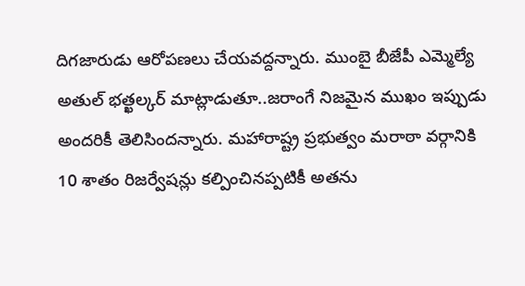దిగజారుడు ఆరోపణలు చేయవద్దన్నారు. ముంబై బీజేపీ ఎమ్మెల్యే అతుల్ భత్ఖల్కర్ మాట్లాడుతూ..జరాంగే నిజమైన ముఖం ఇప్పుడు అందరికీ తెలిసిందన్నారు. మహారాష్ట్ర ప్రభుత్వం మరాఠా వర్గానికి 10 శాతం రిజర్వేషన్లు కల్పించినప్పటికీ అతను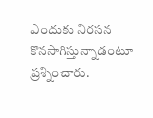ఎందుకు నిరసన కొనసాగిస్తున్నాడంటూ ప్రశ్నించారు.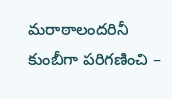మరాఠాలందరినీ కుంబీగా పరిగణించి –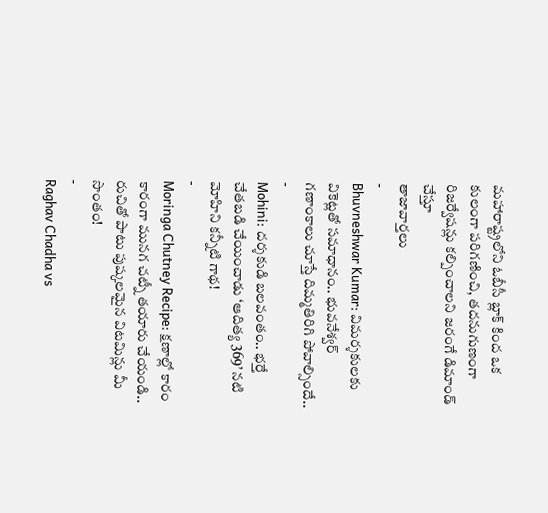మహారాష్ట్రలోని ఓబీసీ బ్లాక్ కింద ఒక కులంగా పరిగణించి, తదనుగుణంగా రిజర్వేషన్లు కల్పించాలని జరంగే డిమాండ్ చేస్తూ
తాజావార్తలు
-
Bhuvneshwar Kumar: విమర్శకులకు వికెట్లతో సమాధానం.. భువనేశ్వర్ గణాంకాలు చూస్తే దిమ్మతిరిగి పోవాల్సిందే..
-
Mohini: దర్శకుడి బలవంతం.. భర్తే చేతబడి చేయించాడు ‘ఆదిత్య 369’ నటి మోహిని కన్నీటి గాథ!
-
Moringa Chutney Recipe: క్షణాల్లో కారం కారంగా మునగ చట్నీ తయారు చేయండి.. రుచితో పాటు పుష్కలమైన విటమిన్లు మీ సొంతం!
-
Raghav Chadha vs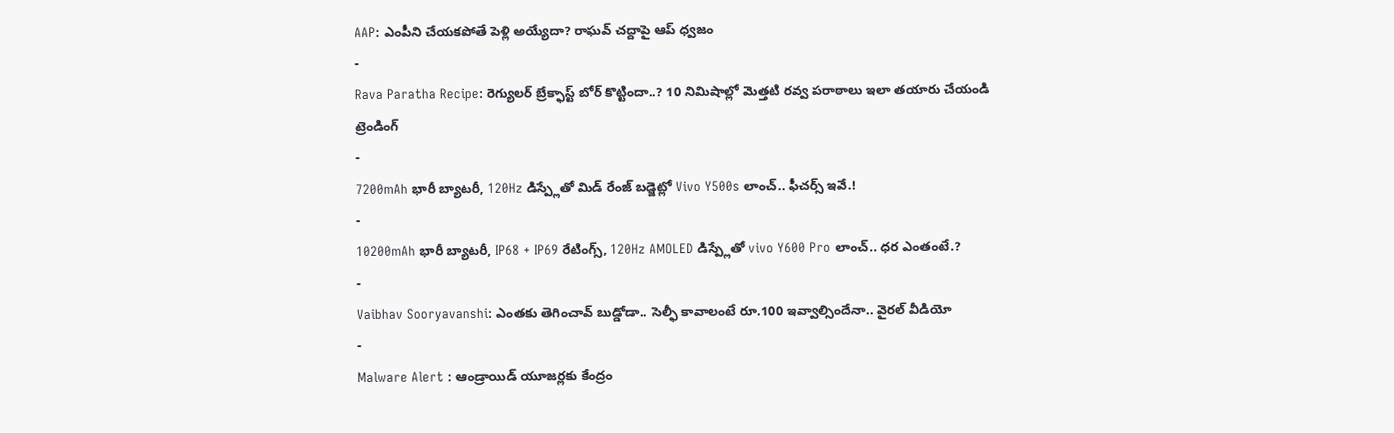AAP: ఎంపీని చేయకపోతే పెళ్లి అయ్యేదా? రాఘవ్ చద్దాపై ఆప్ ధ్వజం
-
Rava Paratha Recipe: రెగ్యులర్ బ్రేక్ఫాస్ట్ బోర్ కొట్టిందా..? 10 నిమిషాల్లో మెత్తటి రవ్వ పరాఠాలు ఇలా తయారు చేయండి
ట్రెండింగ్
-
7200mAh భారీ బ్యాటరీ, 120Hz డిస్ప్లేతో మిడ్ రేంజ్ బడ్జెట్లో Vivo Y500s లాంచ్.. ఫీచర్స్ ఇవే.!
-
10200mAh భారీ బ్యాటరీ, IP68 + IP69 రేటింగ్స్, 120Hz AMOLED డిస్ప్లేతో vivo Y600 Pro లాంచ్.. ధర ఎంతంటే.?
-
Vaibhav Sooryavanshi: ఎంతకు తెగించావ్ బుడ్డోడా.. సెల్ఫీ కావాలంటే రూ.100 ఇవ్వాల్సిందేనా.. వైరల్ వీడియో
-
Malware Alert : ఆండ్రాయిడ్ యూజర్లకు కేంద్రం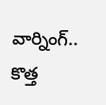వార్నింగ్.. కొత్త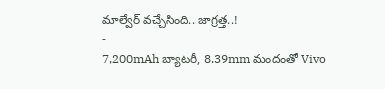మాల్వేర్ వచ్చేసింది.. జాగ్రత్త..!
-
7,200mAh బ్యాటరీ, 8.39mm మందంతో Vivo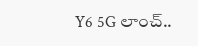Y6 5G లాంచ్..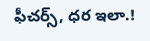ఫీచర్స్, ధర ఇలా.!